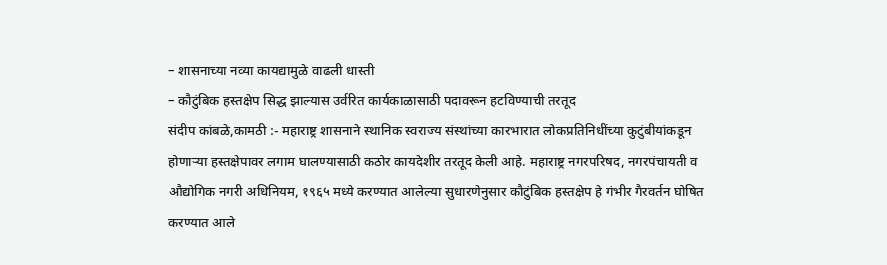– शासनाच्या नव्या कायद्यामुळे वाढली धास्ती
– कौटुंबिक हस्तक्षेप सिद्ध झाल्यास उर्वरित कार्यकाळासाठी पदावरून हटविण्याची तरतूद
संदीप कांबळे,कामठी :- महाराष्ट्र शासनाने स्थानिक स्वराज्य संस्थांच्या कारभारात लोकप्रतिनिधींच्या कुटुंबीयांकडून होणाऱ्या हस्तक्षेपावर लगाम घालण्यासाठी कठोर कायदेशीर तरतूद केली आहे. महाराष्ट्र नगरपरिषद, नगरपंचायती व औद्योगिक नगरी अधिनियम, १९६५ मध्ये करण्यात आलेल्या सुधारणेनुसार कौटुंबिक हस्तक्षेप हे गंभीर गैरवर्तन घोषित करण्यात आले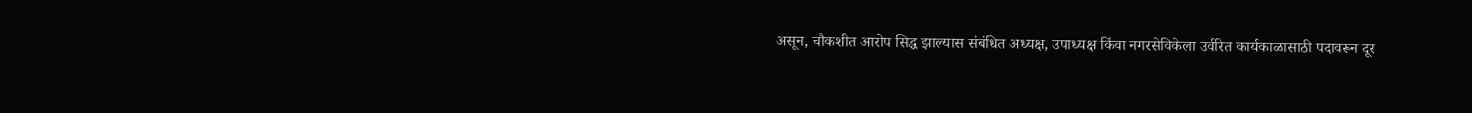असून, चौकशीत आरोप सिद्ध झाल्यास संबंधित अध्यक्ष, उपाध्यक्ष किंवा नगरसेविकेला उर्वरित कार्यकाळासाठी पदावरून दूर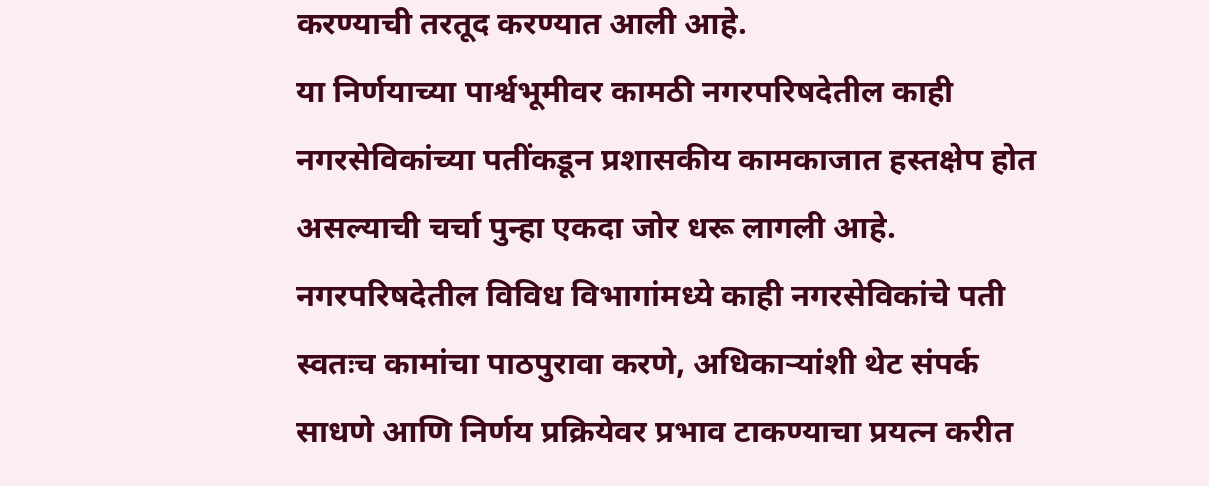करण्याची तरतूद करण्यात आली आहे.
या निर्णयाच्या पार्श्वभूमीवर कामठी नगरपरिषदेतील काही नगरसेविकांच्या पतींकडून प्रशासकीय कामकाजात हस्तक्षेप होत असल्याची चर्चा पुन्हा एकदा जोर धरू लागली आहे. नगरपरिषदेतील विविध विभागांमध्ये काही नगरसेविकांचे पती स्वतःच कामांचा पाठपुरावा करणे, अधिकाऱ्यांशी थेट संपर्क साधणे आणि निर्णय प्रक्रियेवर प्रभाव टाकण्याचा प्रयत्न करीत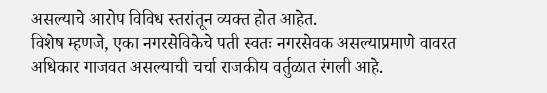असल्याचे आरोप विविध स्तरांतून व्यक्त होत आहेत.
विशेष म्हणजे, एका नगरसेविकेचे पती स्वतः नगरसेवक असल्याप्रमाणे वावरत अधिकार गाजवत असल्याची चर्चा राजकीय वर्तुळात रंगली आहे.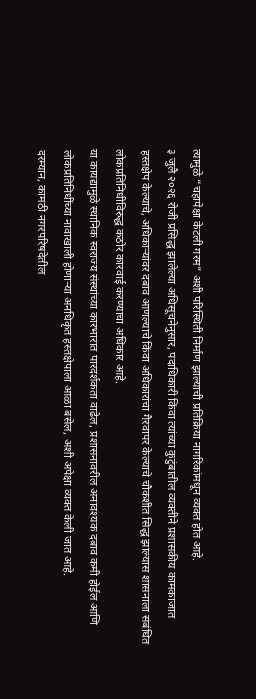त्यामुळे “चहापेक्षा केटली गरम” अशी परिस्थिती निर्माण झाल्याची प्रतिक्रिया नागरिकांमधून व्यक्त होत आहे.
३ जुलै २०२६ रोजी प्रसिद्ध झालेल्या अधिसूचनेनुसार, पदाधिकारी किंवा त्यांच्या कुटुंबातील व्यक्तीने प्रशासकीय कामकाजात हस्तक्षेप केल्याचे, अधिकाऱ्यांवर दबाव आणल्याचे किंवा अधिकारांचा गैरवापर केल्याचे चौकशीत सिद्ध झाल्यास शासनाला संबंधित लोकप्रतिनिधीविरुद्ध कठोर कारवाई करण्याचा अधिकार आहे.
या कायद्यामुळे स्थानिक स्वराज्य संस्थांच्या कारभारात पारदर्शकता वाढेल, प्रशासनावरील अनावश्यक दबाव कमी होईल आणि लोकप्रतिनिधींच्या नावाखाली होणाऱ्या अनधिकृत हस्तक्षेपाला आळा बसेल, अशी अपेक्षा व्यक्त केली जात आहे.
दरम्यान, कामठी नगरपरिषदेतील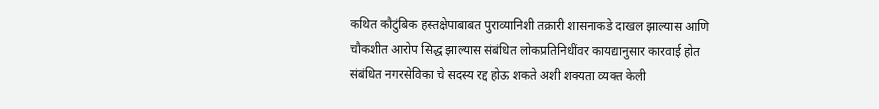कथित कौटुंबिक हस्तक्षेपाबाबत पुराव्यानिशी तक्रारी शासनाकडे दाखल झाल्यास आणि चौकशीत आरोप सिद्ध झाल्यास संबंधित लोकप्रतिनिधींवर कायद्यानुसार कारवाई होत संबंधित नगरसेविका चे सदस्य रद्द होऊ शकते अशी शक्यता व्यक्त केली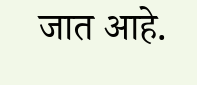जात आहे.